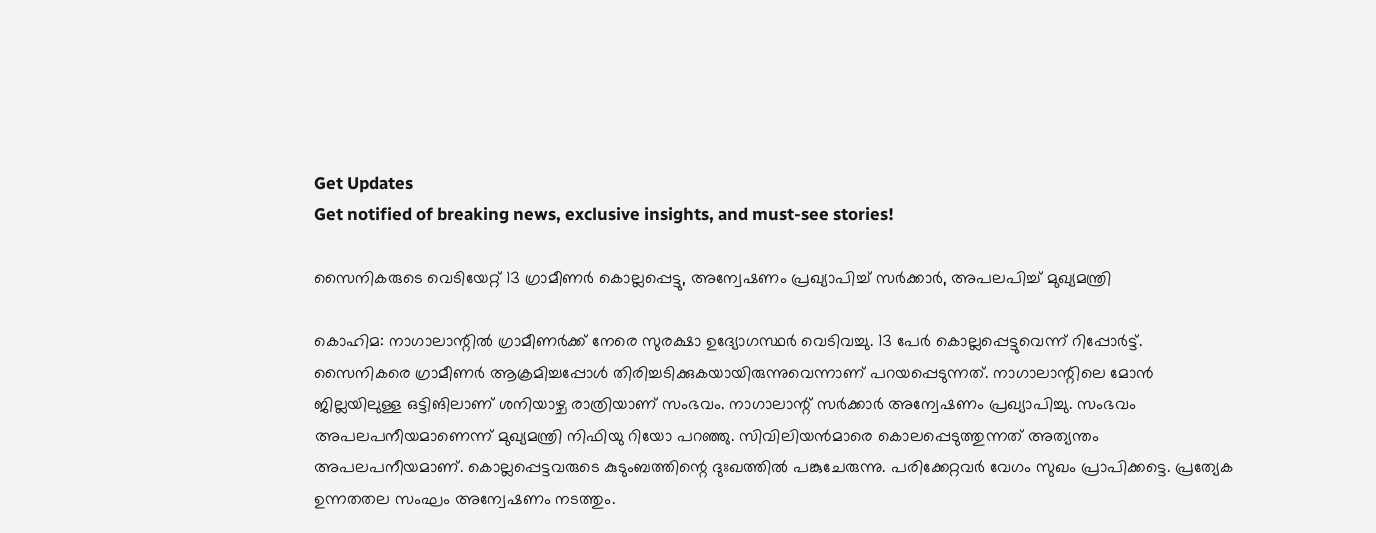Get Updates
Get notified of breaking news, exclusive insights, and must-see stories!

സൈനികരുടെ വെടിയേറ്റ് 13 ഗ്രാമീണര്‍ കൊല്ലപ്പെട്ടു, അന്വേഷണം പ്രഖ്യാപിച്ച് സര്‍ക്കാര്‍, അപലപിച്ച് മുഖ്യമന്ത്രി

കൊഹിമ: നാഗാലാന്റില്‍ ഗ്രാമീണര്‍ക്ക് നേരെ സുരക്ഷാ ഉദ്യോഗസ്ഥര്‍ വെടിവച്ചു. 13 പേര്‍ കൊല്ലപ്പെട്ടുവെന്ന് റിപ്പോര്‍ട്ട്. സൈനികരെ ഗ്രാമീണര്‍ ആക്രമിച്ചപ്പോള്‍ തിരിച്ചടിക്കുകയായിരുന്നുവെന്നാണ് പറയപ്പെടുന്നത്. നാഗാലാന്റിലെ മോന്‍ ജില്ലയിലുള്ള ഒട്ടിങിലാണ് ശനിയാഴ്ച രാത്രിയാണ് സംഭവം. നാഗാലാന്റ് സര്‍ക്കാര്‍ അന്വേഷണം പ്രഖ്യാപിച്ചു. സംഭവം അപലപനീയമാണെന്ന് മുഖ്യമന്ത്രി നിഫിയു റിയോ പറഞ്ഞു. സിവിലിയന്‍മാരെ കൊലപ്പെടുത്തുന്നത് അത്യന്തം അപലപനീയമാണ്. കൊല്ലപ്പെട്ടവരുടെ കുടുംബത്തിന്റെ ദുഃഖത്തില്‍ പങ്കുചേരുന്നു. പരിക്കേറ്റവര്‍ വേഗം സുഖം പ്രാപിക്കട്ടെ. പ്രത്യേക ഉന്നതതല സംഘം അന്വേഷണം നടത്തും.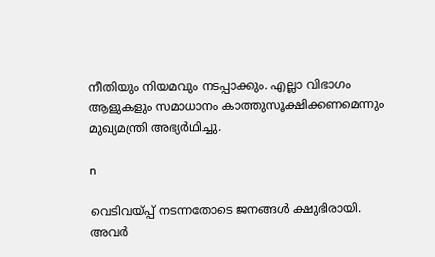നീതിയും നിയമവും നടപ്പാക്കും. എല്ലാ വിഭാഗം ആളുകളും സമാധാനം കാത്തുസൂക്ഷിക്കണമെന്നും മുഖ്യമന്ത്രി അഭ്യര്‍ഥിച്ചു.

n

വെടിവയ്പ്പ് നടന്നതോടെ ജനങ്ങള്‍ ക്ഷുഭിരായി. അവര്‍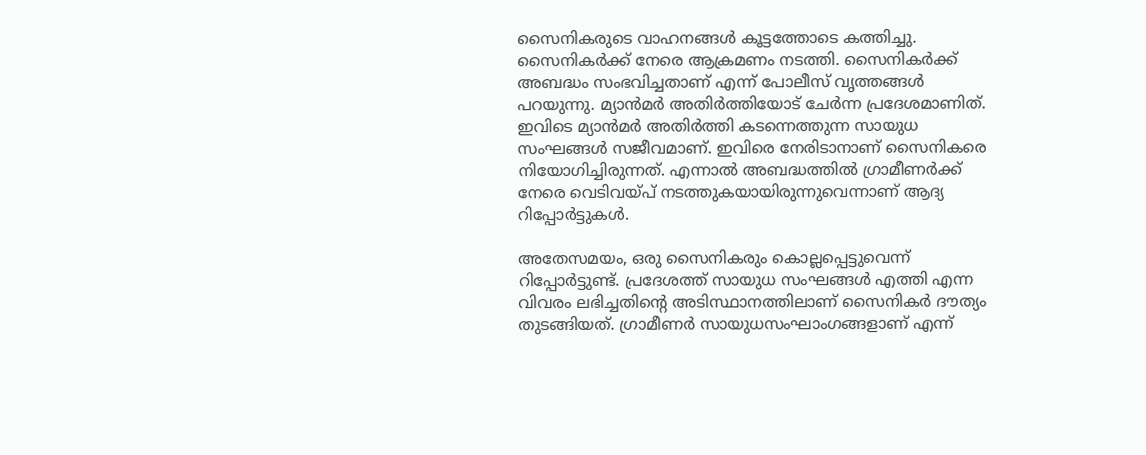സൈനികരുടെ വാഹനങ്ങള്‍ കൂട്ടത്തോടെ കത്തിച്ചു. സൈനികര്‍ക്ക് നേരെ ആക്രമണം നടത്തി. സൈനികര്‍ക്ക് അബദ്ധം സംഭവിച്ചതാണ് എന്ന് പോലീസ് വൃത്തങ്ങള്‍ പറയുന്നു. മ്യാന്‍മര്‍ അതിര്‍ത്തിയോട് ചേര്‍ന്ന പ്രദേശമാണിത്. ഇവിടെ മ്യാന്‍മര്‍ അതിര്‍ത്തി കടന്നെത്തുന്ന സായുധ സംഘങ്ങള്‍ സജീവമാണ്. ഇവിരെ നേരിടാനാണ് സൈനികരെ നിയോഗിച്ചിരുന്നത്. എന്നാല്‍ അബദ്ധത്തില്‍ ഗ്രാമീണര്‍ക്ക് നേരെ വെടിവയ്പ് നടത്തുകയായിരുന്നുവെന്നാണ് ആദ്യ റിപ്പോര്‍ട്ടുകള്‍.

അതേസമയം, ഒരു സൈനികരും കൊല്ലപ്പെട്ടുവെന്ന് റിപ്പോര്‍ട്ടുണ്ട്. പ്രദേശത്ത് സായുധ സംഘങ്ങള്‍ എത്തി എന്ന വിവരം ലഭിച്ചതിന്റെ അടിസ്ഥാനത്തിലാണ് സൈനികര്‍ ദൗത്യം തുടങ്ങിയത്. ഗ്രാമീണര്‍ സായുധസംഘാംഗങ്ങളാണ് എന്ന്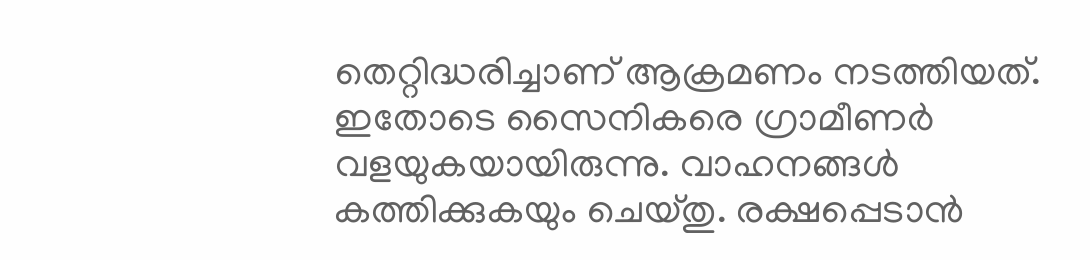തെറ്റിദ്ധരിച്ചാണ് ആക്രമണം നടത്തിയത്. ഇതോടെ സൈനികരെ ഗ്രാമീണര്‍ വളയുകയായിരുന്നു. വാഹനങ്ങള്‍ കത്തിക്കുകയും ചെയ്തു. രക്ഷപ്പെടാന്‍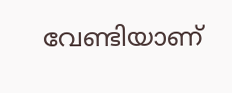വേണ്ടിയാണ്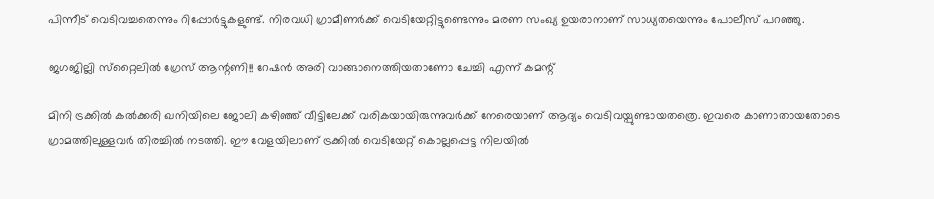പിന്നീട് വെടിവച്ചതെന്നും റിപ്പോര്‍ട്ടുകളുണ്ട്. നിരവധി ഗ്രാമീണര്‍ക്ക് വെടിയേറ്റിട്ടുണ്ടെന്നും മരണ സംഖ്യ ഉയരാനാണ് സാധ്യതയെന്നും പോലീസ് പറഞ്ഞു.

ജഗജില്ലി സ്‌റ്റൈലില്‍ ഗ്രേസ് ആന്റണി!! റേഷന്‍ അരി വാങ്ങാനെത്തിയതാണോ ചേച്ചി എന്ന് കമന്റ്

മിനി ട്രക്കില്‍ കല്‍ക്കരി ഖനിയിലെ ജോലി കഴിഞ്ഞ് വീട്ടിലേക്ക് വരികയായിരുന്നുവര്‍ക്ക് നേരെയാണ് ആദ്യം വെടിവയ്പുണ്ടായതത്രെ. ഇവരെ കാണാതായതോടെ ഗ്രാമത്തിലുള്ളവര്‍ തിരച്ചില്‍ നടത്തി. ഈ വേളയിലാണ് ട്രക്കില്‍ വെടിയേറ്റ് കൊല്ലപ്പെട്ട നിലയില്‍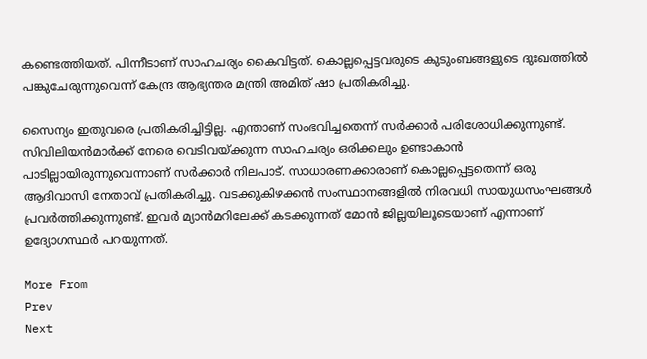കണ്ടെത്തിയത്. പിന്നീടാണ് സാഹചര്യം കൈവിട്ടത്. കൊല്ലപ്പെട്ടവരുടെ കുടുംബങ്ങളുടെ ദുഃഖത്തില്‍ പങ്കുചേരുന്നുവെന്ന് കേന്ദ്ര ആഭ്യന്തര മന്ത്രി അമിത് ഷാ പ്രതികരിച്ചു.

സൈന്യം ഇതുവരെ പ്രതികരിച്ചിട്ടില്ല. എന്താണ് സംഭവിച്ചതെന്ന് സര്‍ക്കാര്‍ പരിശോധിക്കുന്നുണ്ട്. സിവിലിയന്‍മാര്‍ക്ക് നേരെ വെടിവയ്ക്കുന്ന സാഹചര്യം ഒരിക്കലും ഉണ്ടാകാന്‍ പാടില്ലായിരുന്നുവെന്നാണ് സര്‍ക്കാര്‍ നിലപാട്. സാധാരണക്കാരാണ് കൊല്ലപ്പെട്ടതെന്ന് ഒരു ആദിവാസി നേതാവ് പ്രതികരിച്ചു. വടക്കുകിഴക്കന്‍ സംസ്ഥാനങ്ങളില്‍ നിരവധി സായുധസംഘങ്ങള്‍ പ്രവര്‍ത്തിക്കുന്നുണ്ട്. ഇവര്‍ മ്യാന്‍മറിലേക്ക് കടക്കുന്നത് മോന്‍ ജില്ലയിലൂടെയാണ് എന്നാണ് ഉദ്യോഗസ്ഥര്‍ പറയുന്നത്.

More From
Prev
Next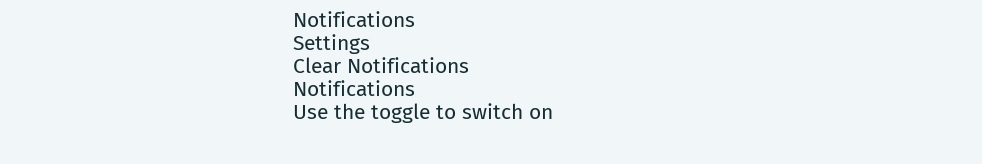Notifications
Settings
Clear Notifications
Notifications
Use the toggle to switch on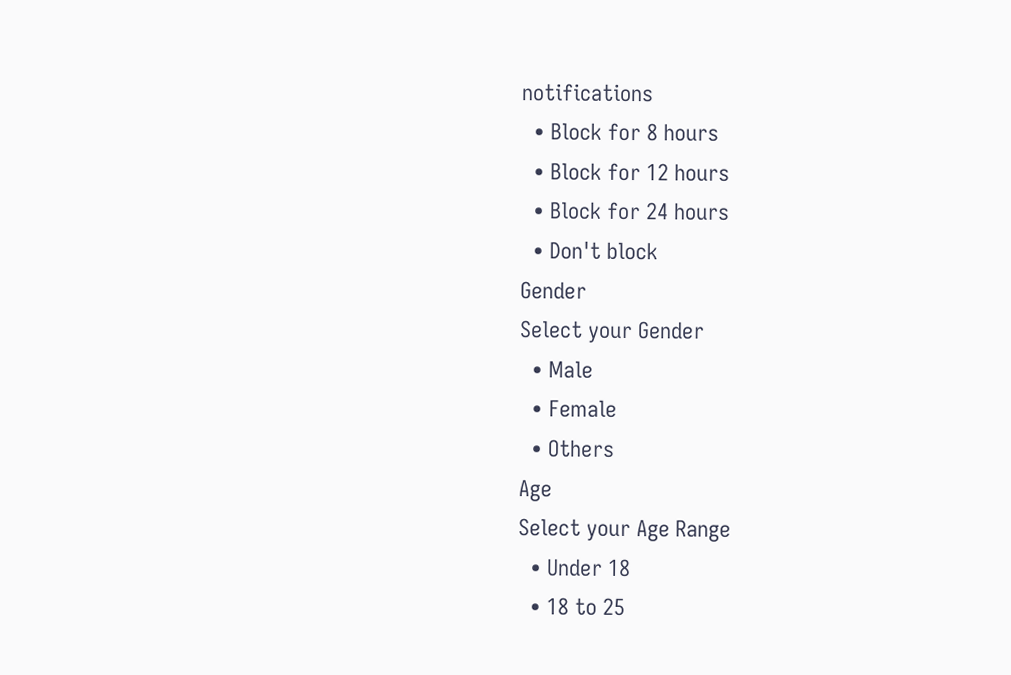notifications
  • Block for 8 hours
  • Block for 12 hours
  • Block for 24 hours
  • Don't block
Gender
Select your Gender
  • Male
  • Female
  • Others
Age
Select your Age Range
  • Under 18
  • 18 to 25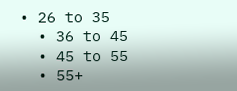• 26 to 35
  • 36 to 45
  • 45 to 55
  • 55+